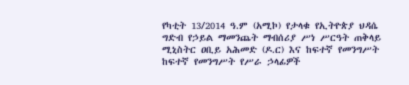የካቲት 13/2014 ዓ.ም (አሚኮ) የታላቁ የኢትዮጵያ ህዳሴ ግድብ የኃይል ማመንጨት ማብሰሪያ ሥነ ሥርዓት ጠቅላይ ሚኒስትር ዐቢይ አሕመድ (ዶ.ር) እና ከፍተኛ የመንግሥት ከፍተኛ የመንግሥት የሥራ ኃላፊዎች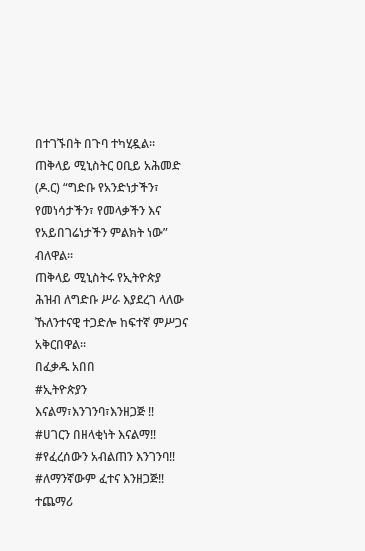በተገኙበት በጉባ ተካሂዷል፡፡
ጠቅላይ ሚኒስትር ዐቢይ አሕመድ (ዶ.ር) “ግድቡ የአንድነታችን፣ የመነሳታችን፣ የመላቃችን እና የአይበገሬነታችን ምልክት ነው” ብለዋል፡፡
ጠቅላይ ሚኒስትሩ የኢትዮጵያ ሕዝብ ለግድቡ ሥራ እያደረገ ላለው ኹለንተናዊ ተጋድሎ ከፍተኛ ምሥጋና አቅርበዋል፡፡
በፈቃዱ አበበ
#ኢትዮጵያን እናልማ፣እንገንባ፣እንዘጋጅ ‼
#ሀገርን በዘላቂነት እናልማ‼
#የፈረሰውን አብልጠን እንገንባ‼
#ለማንኛውም ፈተና እንዘጋጅ‼
ተጨማሪ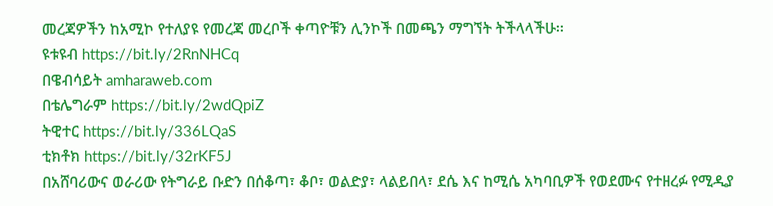መረጃዎችን ከአሚኮ የተለያዩ የመረጃ መረቦች ቀጣዮቹን ሊንኮች በመጫን ማግኘት ትችላላችሁ፡፡
ዩቱዩብ https://bit.ly/2RnNHCq
በዌብሳይት amharaweb.com
በቴሌግራም https://bit.ly/2wdQpiZ
ትዊተር https://bit.ly/336LQaS
ቲክቶክ https://bit.ly/32rKF5J
በአሸባሪውና ወራሪው የትግራይ ቡድን በሰቆጣ፣ ቆቦ፣ ወልድያ፣ ላልይበላ፣ ደሴ እና ከሚሴ አካባቢዎች የወደሙና የተዘረፉ የሚዲያ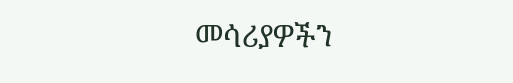መሳሪያዎችን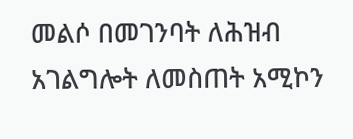መልሶ በመገንባት ለሕዝብ አገልግሎት ለመስጠት አሚኮን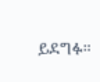ይደግፉ።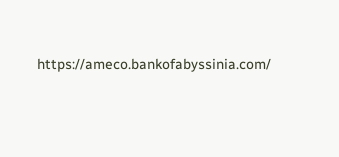https://ameco.bankofabyssinia.com/